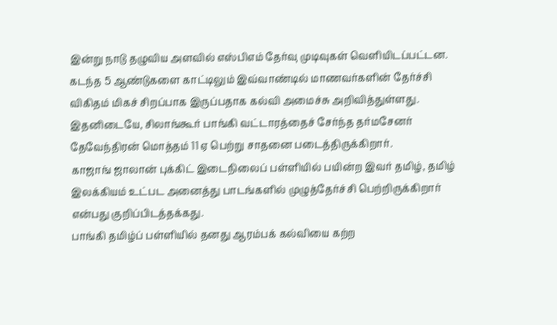இன்று நாடு தழுவிய அளவில் எஸ்பிஎம் தேர்வு முடிவுகள் வெளியிடப்பட்டன. கடந்த 5 ஆண்டுகளை காட்டிலும் இவ்வாண்டில் மாணவர்களின் தேர்ச்சி விகிதம் மிகச் சிறப்பாக இருப்பதாக கல்வி அமைச்சு அறிவித்துள்ளது.
இதனிடையே, சிலாங்கூர் பாங்கி வட்டாரத்தைச் சேர்ந்த தர்மசேனர் தேவேந்திரன் மொத்தம் 11 ஏ பெற்று சாதனை படைத்திருக்கிறார்.
காஜாங் ஜாலான் புக்கிட் இடைநிலைப் பள்ளியில் பயின்ற இவர் தமிழ், தமிழ் இலக்கியம் உட்பட அனைத்து பாடங்களில் முழுத்தேர்ச்சி பெற்றிருக்கிறார் என்பது குறிப்பிடத்தக்கது.
பாங்கி தமிழ்ப் பள்ளியில் தனது ஆரம்பக் கல்வியை கற்ற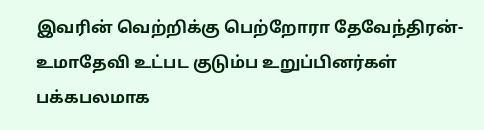இவரின் வெற்றிக்கு பெற்றோரா தேவேந்திரன்- உமாதேவி உட்பட குடும்ப உறுப்பினர்கள் பக்கபலமாக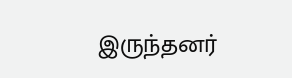இருந்தனர்